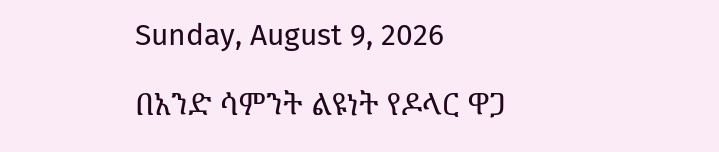Sunday, August 9, 2026

በአንድ ሳምንት ልዩነት የዶላር ዋጋ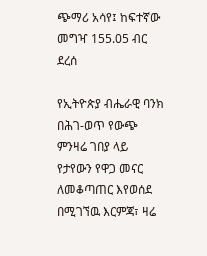ጭማሪ አሳየ፤ ከፍተኛው መግዣ 155.05 ብር ደረሰ

የኢትዮጵያ ብሔራዊ ባንክ በሕገ-ወጥ የውጭ ምንዛሬ ገበያ ላይ የታየውን የዋጋ መናር ለመቆጣጠር እየወሰደ በሚገኘዉ እርምጃ፣ ዛሬ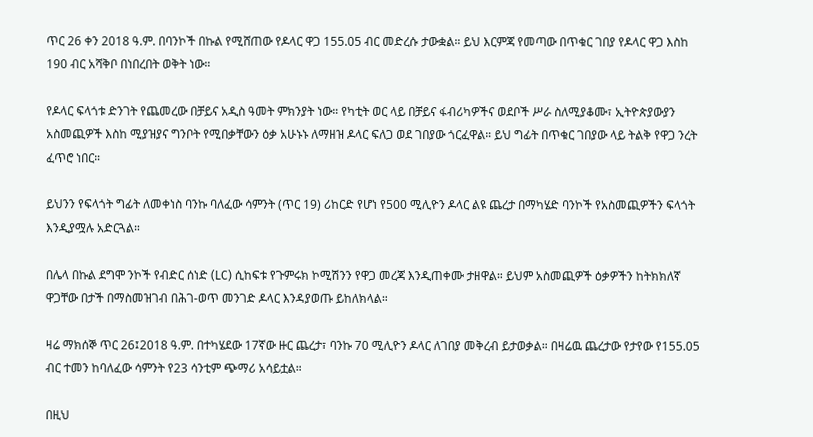ጥር 26 ቀን 2018 ዓ.ም. በባንኮች በኩል የሚሸጠው የዶላር ዋጋ 155.05 ብር መድረሱ ታውቋል። ይህ እርምጃ የመጣው በጥቁር ገበያ የዶላር ዋጋ እስከ 190 ብር አሻቅቦ በነበረበት ወቅት ነው።

የዶላር ፍላጎቱ ድንገት የጨመረው በቻይና አዲስ ዓመት ምክንያት ነው። የካቲት ወር ላይ በቻይና ፋብሪካዎችና ወደቦች ሥራ ስለሚያቆሙ፣ ኢትዮጵያውያን አስመጪዎች እስከ ሚያዝያና ግንቦት የሚበቃቸውን ዕቃ አሁኑኑ ለማዘዝ ዶላር ፍለጋ ወደ ገበያው ጎርፈዋል። ይህ ግፊት በጥቁር ገበያው ላይ ትልቅ የዋጋ ንረት ፈጥሮ ነበር።

ይህንን የፍላጎት ግፊት ለመቀነስ ባንኩ ባለፈው ሳምንት (ጥር 19) ሪከርድ የሆነ የ500 ሚሊዮን ዶላር ልዩ ጨረታ በማካሄድ ባንኮች የአስመጪዎችን ፍላጎት እንዲያሟሉ አድርጓል።

በሌላ በኩል ደግሞ ንኮች የብድር ሰነድ (LC) ሲከፍቱ የጉምሩክ ኮሚሽንን የዋጋ መረጃ እንዲጠቀሙ ታዘዋል። ይህም አስመጪዎች ዕቃዎችን ከትክክለኛ ዋጋቸው በታች በማስመዝገብ በሕገ-ወጥ መንገድ ዶላር እንዳያወጡ ይከለክላል።

ዛሬ ማክሰኞ ጥር 26፤2018 ዓ.ም. በተካሄደው 17ኛው ዙር ጨረታ፣ ባንኩ 70 ሚሊዮን ዶላር ለገበያ መቅረብ ይታወቃል። በዛሬዉ ጨረታው የታየው የ155.05 ብር ተመን ከባለፈው ሳምንት የ23 ሳንቲም ጭማሪ አሳይቷል።

በዚህ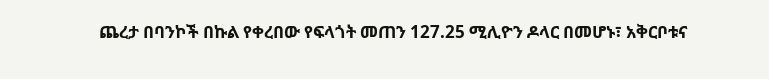ጨረታ በባንኮች በኩል የቀረበው የፍላጎት መጠን 127.25 ሚሊዮን ዶላር በመሆኑ፣ አቅርቦቱና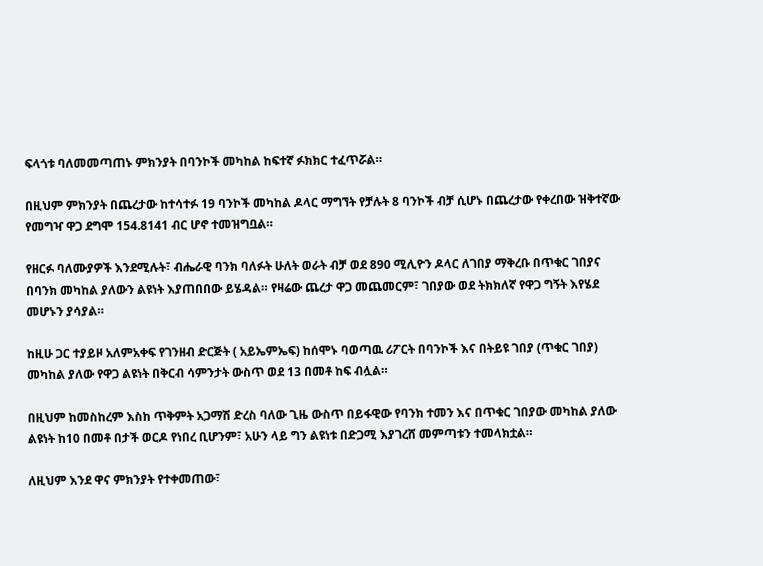ፍላጎቱ ባለመመጣጠኑ ምክንያት በባንኮች መካከል ከፍተኛ ፉክክር ተፈጥሯል።

በዚህም ምክንያት በጨረታው ከተሳተፉ 19 ባንኮች መካከል ዶላር ማግኘት የቻሉት 8 ባንኮች ብቻ ሲሆኑ በጨረታው የቀረበው ዝቅተኛው የመግዣ ዋጋ ደግሞ 154.8141 ብር ሆኖ ተመዝግቧል።

የዘርፉ ባለሙያዎች እንደሚሉት፣ ብሔራዊ ባንክ ባለፉት ሁለት ወራት ብቻ ወደ 890 ሚሊዮን ዶላር ለገበያ ማቅረቡ በጥቁር ገበያና በባንክ መካከል ያለውን ልዩነት እያጠበበው ይሄዳል። የዛሬው ጨረታ ዋጋ መጨመርም፣ ገበያው ወደ ትክክለኛ የዋጋ ግኝት እየሄደ መሆኑን ያሳያል።

ከዚሁ ጋር ተያይዞ አለምአቀፍ የገንዘብ ድርጅት ( አይኤምኤፍ) ከሰሞኑ ባወጣዉ ሪፖርት በባንኮች እና በትይዩ ገበያ (ጥቁር ገበያ) መካከል ያለው የዋጋ ልዩነት በቅርብ ሳምንታት ውስጥ ወደ 13 በመቶ ከፍ ብሏል።

በዚህም ከመስከረም እስከ ጥቅምት አጋማሽ ድረስ ባለው ጊዜ ውስጥ በይፋዊው የባንክ ተመን እና በጥቁር ገበያው መካከል ያለው ልዩነት ከ10 በመቶ በታች ወርዶ የነበረ ቢሆንም፣ አሁን ላይ ግን ልዩነቱ በድጋሚ እያገረሸ መምጣቱን ተመላክቷል።

ለዚህም እንደ ዋና ምክንያት የተቀመጠው፣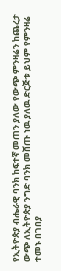የኢትዮጵያ ብሔራዊ ባንክ ከፍተኛ መጠን ያለው የውጭ ምንዛሬን ከጨረታ ውጭ ለኢትዮጵያ ንግድ ባንክ መሸጡ ነዉ ያለዉ ድርጅቱ ይህም የምንዛሬ ተመኑ በገበያ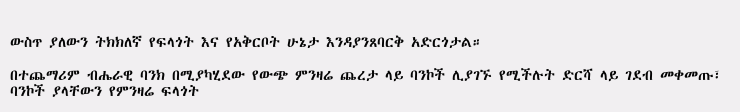ውስጥ ያለውን ትክክለኛ የፍላጎት እና የአቅርቦት ሁኔታ እንዳያንጸባርቅ አድርጎታል።

በተጨማሪም ብሔራዊ ባንክ በሚያካሂደው የውጭ ምንዛሬ ጨረታ ላይ ባንኮች ሊያገኙ የሚችሉት ድርሻ ላይ ገደብ መቀመጡ፣ ባንኮች ያላቸውን የምንዛሬ ፍላጎት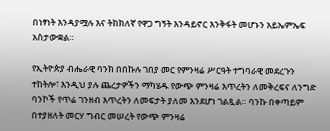በነፃነት እንዳያሟሉ እና ትክክለኛ የዋጋ ግኝት እንዳይኖር እንቅፋት መሆኑን አይኤምኤፍ አስታውቋል።

የኢትዮጵያ ብሔራዊ ባንክ በበኩሉ ገበያ መር የምንዛሬ ሥርዓት ተግባራዊ መደረጉን ተከትሎ፣ እንዲህ ያሉ ጨረታዎችን ማካሄዱ የውጭ ምንዛሬ እጥረትን ለመቅረፍና ለንግድ ባንኮች የጥሬ ገንዘብ እጥረትን ለመፍታት ያለመ እንደሆነ ገልጿል። ባንኩ በቀጣይም በተያዘለት መርሃ ግብር መሠረት የውጭ ምንዛሬ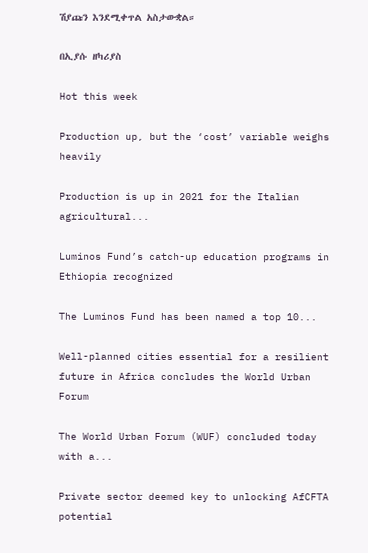ሽያጩን እንደሚቀጥል አስታውቋል።

በኢያሱ ዘካሪያስ

Hot this week

Production up, but the ‘cost’ variable weighs heavily

Production is up in 2021 for the Italian agricultural...

Luminos Fund’s catch-up education programs in Ethiopia recognized

The Luminos Fund has been named a top 10...

Well-planned cities essential for a resilient future in Africa concludes the World Urban Forum

The World Urban Forum (WUF) concluded today with a...

Private sector deemed key to unlocking AfCFTA potential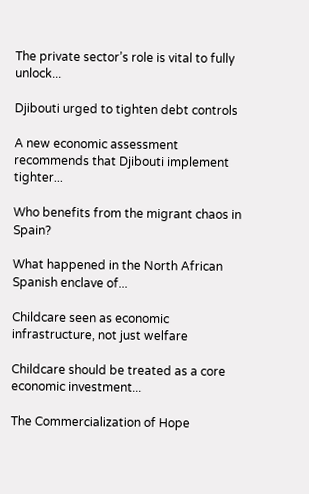The private sector’s role is vital to fully unlock...

Djibouti urged to tighten debt controls

A new economic assessment recommends that Djibouti implement tighter...

Who benefits from the migrant chaos in Spain?

What happened in the North African Spanish enclave of...

Childcare seen as economic infrastructure, not just welfare

Childcare should be treated as a core economic investment...

The Commercialization of Hope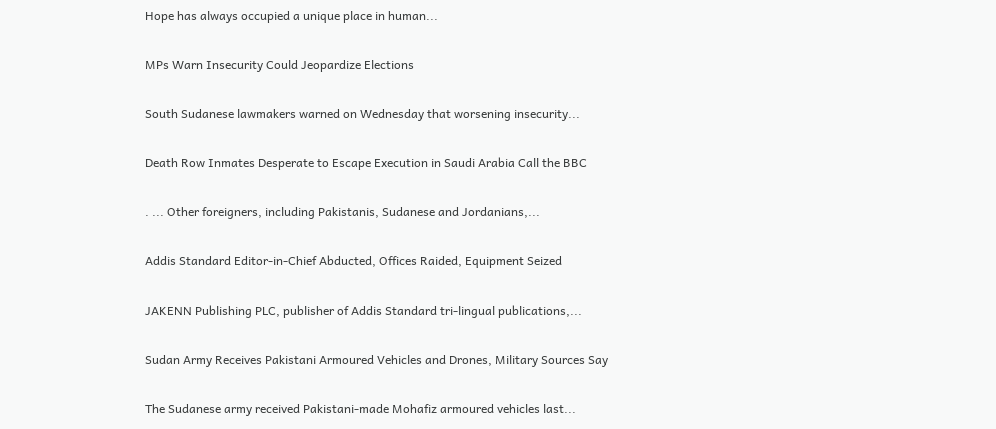Hope has always occupied a unique place in human...

MPs Warn Insecurity Could Jeopardize Elections

South Sudanese lawmakers warned on Wednesday that worsening insecurity...

Death Row Inmates Desperate to Escape Execution in Saudi Arabia Call the BBC

. ... Other foreigners, including Pakistanis, Sudanese and Jordanians,...

Addis Standard Editor-in-Chief Abducted, Offices Raided, Equipment Seized

JAKENN Publishing PLC, publisher of Addis Standard tri-lingual publications,...

Sudan Army Receives Pakistani Armoured Vehicles and Drones, Military Sources Say

The Sudanese army received Pakistani-made Mohafiz armoured vehicles last...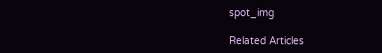spot_img

Related Articles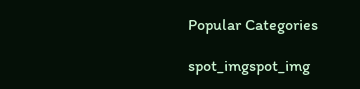Popular Categories

spot_imgspot_img